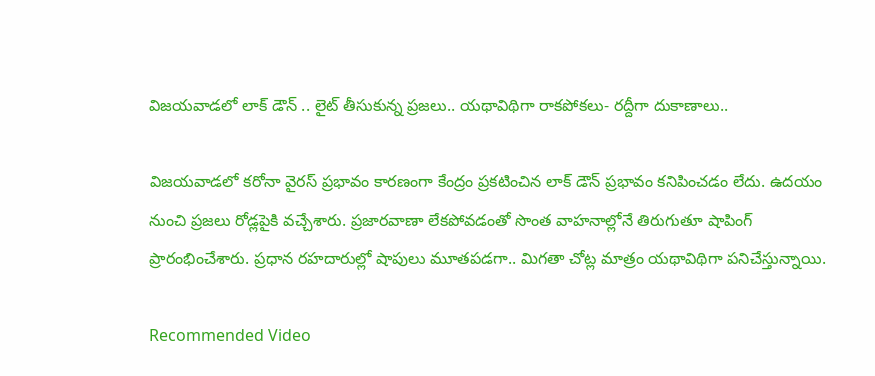విజయవాడలో లాక్ డౌన్ .. లైట్ తీసుకున్న ప్రజలు.. యథావిథిగా రాకపోకలు- రద్దీగా దుకాణాలు..

విజయవాడలో కరోనా వైరస్ ప్రభావం కారణంగా కేంద్రం ప్రకటించిన లాక్ డౌన్ ప్రభావం కనిపించడం లేదు. ఉదయం నుంచి ప్రజలు రోడ్లపైకి వచ్చేశారు. ప్రజారవాణా లేకపోవడంతో సొంత వాహనాల్లోనే తిరుగుతూ షాపింగ్ ప్రారంభించేశారు. ప్రధాన రహదారుల్లో షాపులు మూతపడగా.. మిగతా చోట్ల మాత్రం యథావిథిగా పనిచేస్తున్నాయి.

Recommended Video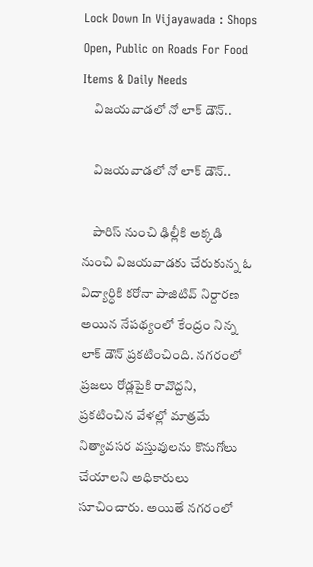Lock Down In Vijayawada : Shops Open, Public on Roads For Food Items & Daily Needs
    విజయవాడలో నో లాక్ డౌన్..

    విజయవాడలో నో లాక్ డౌన్..

    పారిస్ నుంచి ఢిల్లీకి అక్కడి నుంచి విజయవాడకు చేరుకున్న ఓ విద్యార్ధికి కరోనా పాజిటివ్ నిర్దారణ అయిన నేపథ్యంలో కేంద్రం నిన్న లాక్ డౌన్ ప్రకటించింది. నగరంలో ప్రజలు రోడ్లపైకి రావొద్దని, ప్రకటించిన వేళల్లో మాత్రమే నిత్యావసర వస్తువులను కొనుగోలు చేయాలని అధికారులు సూచించారు. అయితే నగరంలో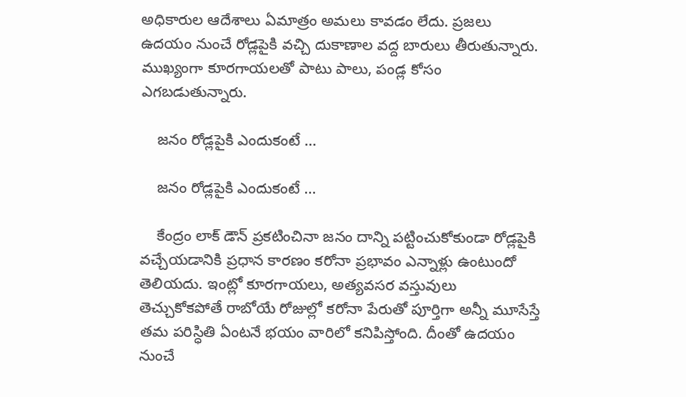అధికారుల ఆదేశాలు ఏమాత్రం అమలు కావడం లేదు. ప్రజలు ఉదయం నుంచే రోడ్లపైకి వచ్చి దుకాణాల వద్ద బారులు తీరుతున్నారు. ముఖ్యంగా కూరగాయలతో పాటు పాలు, పండ్ల కోసం ఎగబడుతున్నారు.

    జనం రోడ్లపైకి ఎందుకంటే ...

    జనం రోడ్లపైకి ఎందుకంటే ...

    కేంద్రం లాక్ డౌన్ ప్రకటించినా జనం దాన్ని పట్టించుకోకుండా రోడ్లపైకి వచ్చేయడానికి ప్రధాన కారణం కరోనా ప్రభావం ఎన్నాళ్లు ఉంటుందో తెలియదు. ఇంట్లో కూరగాయలు, అత్యవసర వస్తువులు తెచ్చుకోకపోతే రాబోయే రోజుల్లో కరోనా పేరుతో పూర్తిగా అన్నీ మూసేస్తే తమ పరిస్ధితి ఏంటనే భయం వారిలో కనిపిస్తోంది. దీంతో ఉదయం నుంచే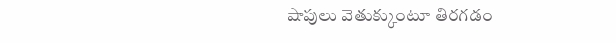షాపులు వెతుక్కుంటూ తిరగడం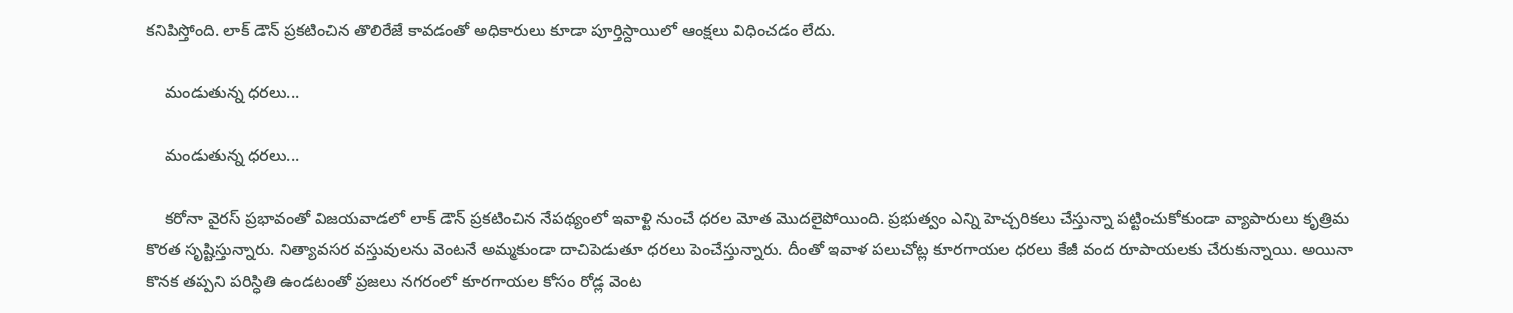కనిపిస్తోంది. లాక్ డౌన్ ప్రకటించిన తొలిరేజే కావడంతో అధికారులు కూడా పూర్తిస్దాయిలో ఆంక్షలు విధించడం లేదు.

    మండుతున్న ధరలు...

    మండుతున్న ధరలు...

    కరోనా వైరస్ ప్రభావంతో విజయవాడలో లాక్ డౌన్ ప్రకటించిన నేపథ్యంలో ఇవాళ్టి నుంచే ధరల మోత మొదలైపోయింది. ప్రభుత్వం ఎన్ని హెచ్చరికలు చేస్తున్నా పట్టించుకోకుండా వ్యాపారులు కృత్రిమ కొరత సృష్టిస్తున్నారు. నిత్యావసర వస్తువులను వెంటనే అమ్మకుండా దాచిపెడుతూ ధరలు పెంచేస్తున్నారు. దీంతో ఇవాళ పలుచోట్ల కూరగాయల ధరలు కేజీ వంద రూపాయలకు చేరుకున్నాయి. అయినా కొనక తప్పని పరిస్ధితి ఉండటంతో ప్రజలు నగరంలో కూరగాయల కోసం రోడ్ల వెంట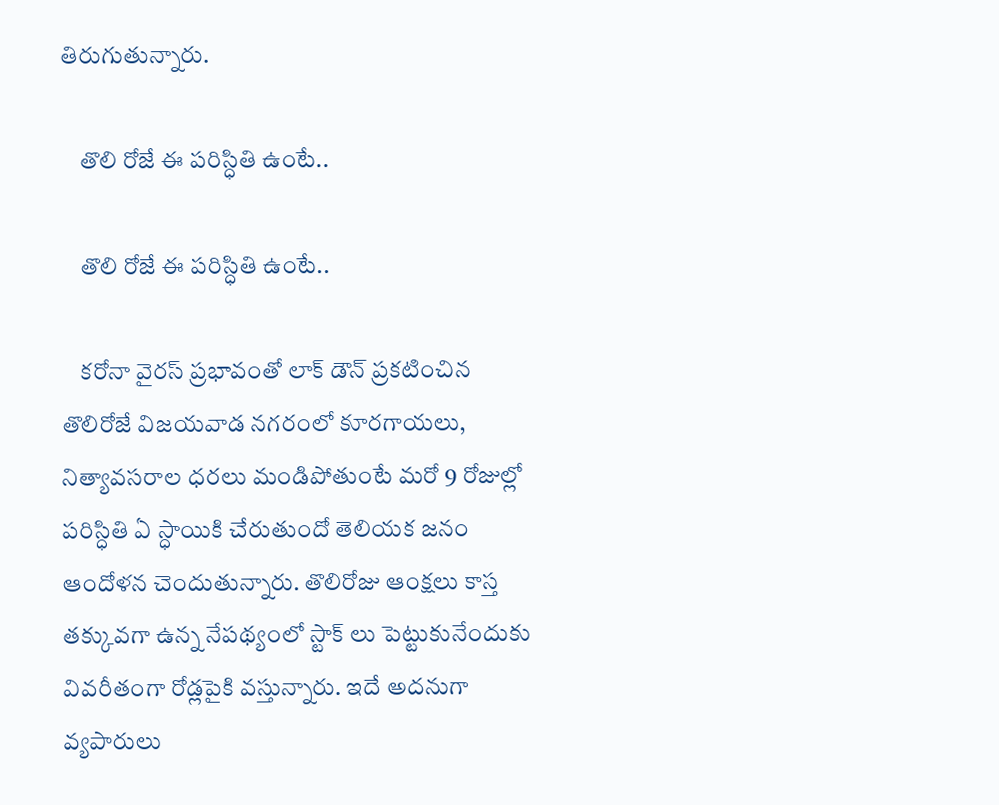తిరుగుతున్నారు.

    తొలి రోజే ఈ పరిస్ధితి ఉంటే..

    తొలి రోజే ఈ పరిస్ధితి ఉంటే..

    కరోనా వైరస్ ప్రభావంతో లాక్ డౌన్ ప్రకటించిన తొలిరోజే విజయవాడ నగరంలో కూరగాయలు, నిత్యావసరాల ధరలు మండిపోతుంటే మరో 9 రోజుల్లో పరిస్ధితి ఏ స్ధాయికి చేరుతుందో తెలియక జనం ఆందోళన చెందుతున్నారు. తొలిరోజు ఆంక్షలు కాస్త తక్కువగా ఉన్న నేపథ్యంలో స్టాక్ లు పెట్టుకునేందుకు వివరీతంగా రోడ్లపైకి వస్తున్నారు. ఇదే అదనుగా వ్యపారులు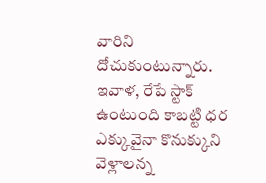వారిని దోచుకుంటున్నారు. ఇవాళ, రేపే స్టాక్ ఉంటుంది కాబట్టి ధర ఎక్కువైనా కొనుక్కుని వెళ్లాలన్న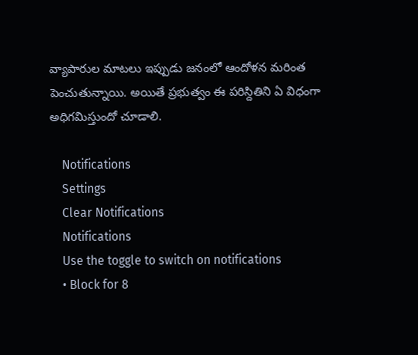వ్యాపారుల మాటలు ఇప్పుడు జనంలో ఆందోళన మరింత పెంచుతున్నాయి. అయితే ప్రభుత్వం ఈ పరిస్దితిని ఏ విధంగా అధిగమిస్తుందో చూడాలి.

    Notifications
    Settings
    Clear Notifications
    Notifications
    Use the toggle to switch on notifications
    • Block for 8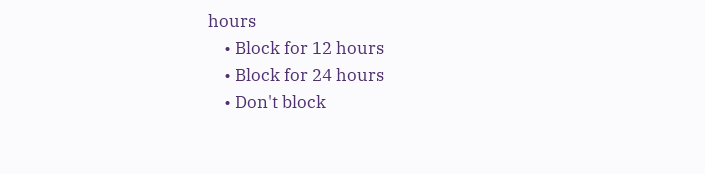hours
    • Block for 12 hours
    • Block for 24 hours
    • Don't block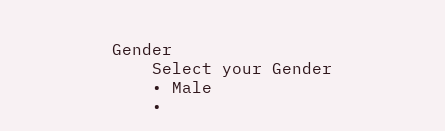Gender
    Select your Gender
    • Male
    •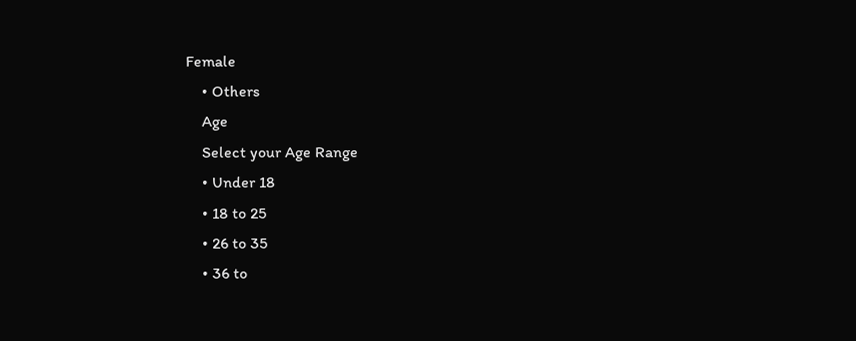Female
    • Others
    Age
    Select your Age Range
    • Under 18
    • 18 to 25
    • 26 to 35
    • 36 to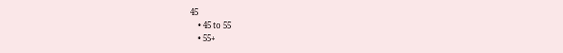45
    • 45 to 55
    • 55+